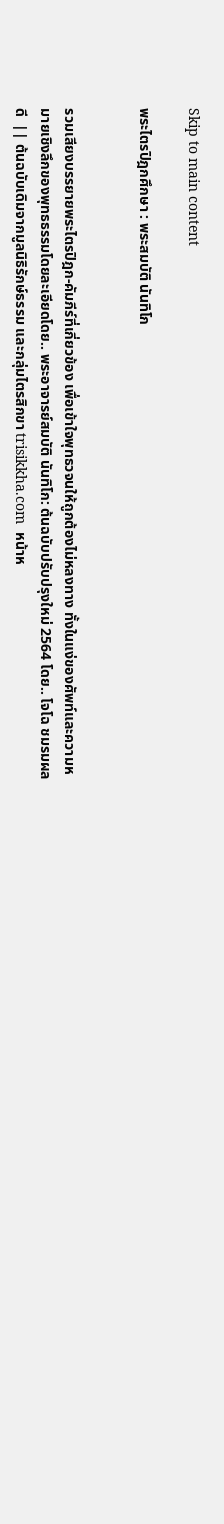Skip to main content

พระไตรปิฎกศึกษา : พระสมบัติ นันทิโก


รวมเสียงบรรยายพระไตรปิฎก-คัมภีร์ที่เกี่ยวข้อง เพื่อเข้าใจพุทธวจนให้ถูกต้องไม่หลงทาง ทั้งในแง่ของศัพท์และความหมายเชิงลึกของพุทธธรรมโดยละเอียดโดย.. พระอาจารย์สมบัติ นันทิโก: ต้นฉบับปรับปรุงใหม่ 2564 โดย.. โจโฉ ชมรมผลดี  || ต้นฉบับเดิมจากมูลนิธิรักษ์ธรรม และกลุ่มไตรสิกขา trisikkha.com  หน้าห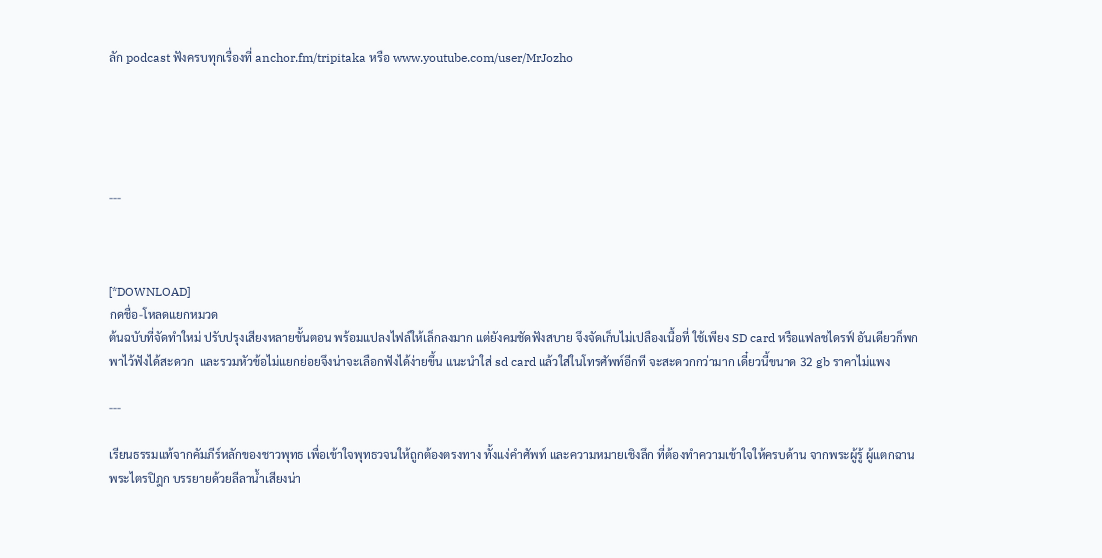ลัก podcast ฟังครบทุกเรื่องที่ anchor.fm/tripitaka หรือ www.youtube.com/user/MrJozho





---



[*DOWNLOAD]
กดชื่อ-โหลดแยกหมวด
ต้นฉบับที่จัดทำใหม่ ปรับปรุงเสียงหลายขั้นตอน พร้อมแปลงไฟล์ให้เล็กลงมาก แต่ยังคมชัดฟังสบาย จึงจัดเก็บไม่เปลืองเนื้อที่ ใช้เพียง SD card หรือแฟลชไดรฟ์ อันเดียวก็พกพาไว้ฟังได้สะดวก  และรวมหัวข้อไม่แยกย่อยจึงน่าจะเลือกฟังได้ง่ายขึ้น แนะนำใส่ sd card แล้วใส่ในโทรศัพท์อีกที จะสะดวกกว่ามาก เดี๋ยวนี้ขนาด 32 gb ราคาไม่แพง

---

เรียนธรรมแท้จากคัมภีร์หลักของชาวพุทธ เพื่อเข้าใจพุทธวจนให้ถูกต้องตรงทาง ทั้งแง่คำศัพท์ และความหมายเชิงลึก ที่ต้องทำความเข้าใจให้ครบด้าน จากพระผู้รู้ ผู้แตกฉานพระไตรปิฎก บรรยายด้วยลีลาน้ำเสียงน่า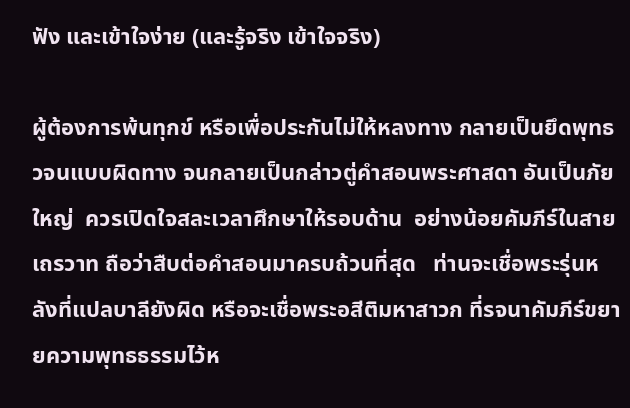ฟัง และเข้าใจง่าย (และรู้จริง เข้าใจจริง)

ผู้ต้องการพ้นทุกข์ หรือเพื่อประกันไม่ให้หลงทาง กลายเป็นยึดพุทธวจนแบบผิดทาง จนกลายเป็นกล่าวตู่คำสอนพระศาสดา อันเป็นภัยใหญ่  ควรเปิดใจสละเวลาศึกษาให้รอบด้าน  อย่างน้อยคัมภีร์ในสายเถรวาท ถือว่าสืบต่อคำสอนมาครบถ้วนที่สุด   ท่านจะเชื่อพระรุ่นหลังที่แปลบาลียังผิด หรือจะเชื่อพระอสีติมหาสาวก ที่รจนาคัมภีร์ขยายความพุทธธรรมไว้ห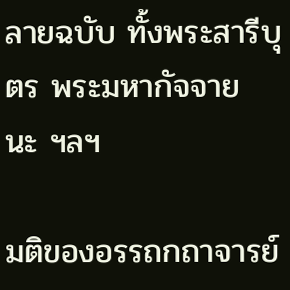ลายฉบับ ทั้งพระสารีบุตร พระมหากัจจายนะ ฯลฯ

มติของอรรถกถาจารย์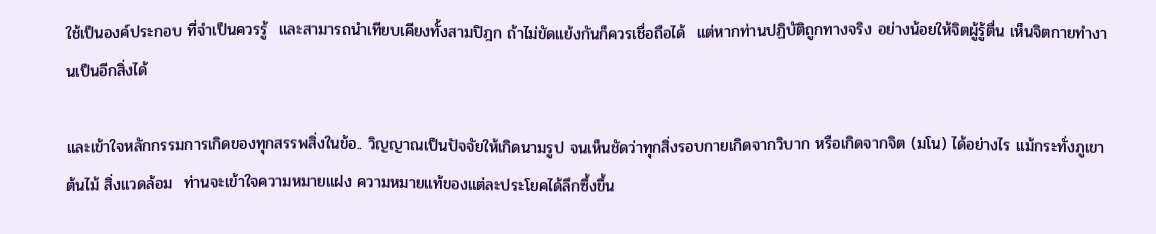ใช้เป็นองค์ประกอบ ที่จำเป็นควรรู้  และสามารถนำเทียบเคียงทั้งสามปิฎก ถ้าไม่ขัดแย้งกันก็ควรเชื่อถือได้  แต่หากท่านปฏิบัติถูกทางจริง อย่างน้อยให้จิตผู้รู้ตื่น เห็นจิตกายทำงานเป็นอีกสิ่งได้

และเข้าใจหลักกรรมการเกิดของทุกสรรพสิ่งในข้อ.. วิญญาณเป็นปัจจัยให้เกิดนามรูป จนเห็นชัดว่าทุกสิ่งรอบกายเกิดจากวิบาก หรือเกิดจากจิต (มโน) ได้อย่างไร แม้กระทั่งภูเขา ต้นไม้ สิ่งแวดล้อม  ท่านจะเข้าใจความหมายแฝง ความหมายแท้ของแต่ละประโยคได้ลึกซึ้งขึ้น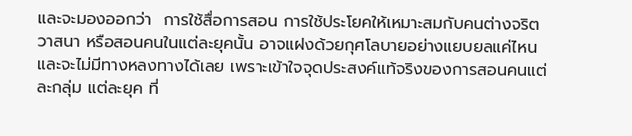และจะมองออกว่า  การใช้สื่อการสอน การใช้ประโยคให้เหมาะสมกับคนต่างจริต วาสนา หรือสอนคนในแต่ละยุคนั้น อาจแฝงด้วยกุศโลบายอย่างแยบยลแค่ไหน   และจะไม่มีทางหลงทางได้เลย เพราะเข้าใจจุดประสงค์แท้จริงของการสอนคนแต่ละกลุ่ม แต่ละยุค ที่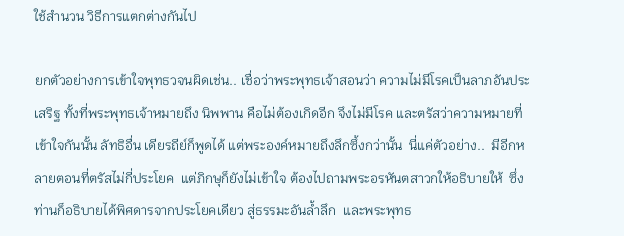ใช้สำนวน วิธีการแตกต่างกันไป

ยกตัวอย่างการเข้าใจพุทธวจนผิดเช่น.. เชื่อว่าพระพุทธเจ้าสอนว่า ความไม่มีโรคเป็นลาภอันประเสริฐ ทั้งที่พระพุทธเจ้าหมายถึง นิพพาน คือไม่ต้องเกิดอีก จึงไม่มีโรค และตรัสว่าความหมายที่เข้าใจกันนั้น ลัทธิอื่น เดียรถีย์ก็พูดได้ แต่พระองค์หมายถึงลึกซึ้งกว่านั้น  นี่แค่ตัวอย่าง..  มีอีกหลายตอนที่ตรัสไม่กี่ประโยค  แต่ภิกษุก็ยังไม่เข้าใจ ต้องไปถามพระอรหันตสาวกให้อธิบายให้  ซึ่งท่านก็อธิบายได้พิศดารจากประโยคเดียว สู่ธรรมะอันล้ำลึก  และพระพุทธ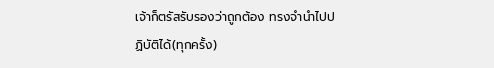เจ้าก็ตรัสรับรองว่าถูกต้อง ทรงจำนำไปปฏิบัติได้(ทุกครั้ง)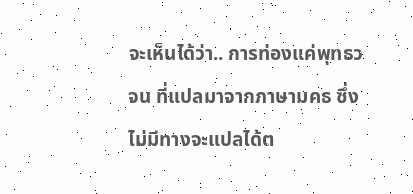จะเห็นได้ว่า.. การท่องแค่พุทธวจน ที่แปลมาจากภาษามคธ ซึ่งไม่มีทางจะแปลได้ต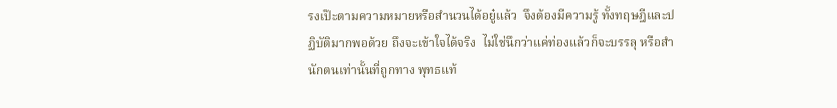รงเป๊ะตามความหมายหรือสำนวนได้อยู๋แล้ว  จึงต้องมีความรู้ ทั้งทฤษฎีและปฏิบัติมากพอด้วย ถึงจะเข้าใจได้จริง  ไม่ใช่นึกว่าแค่ท่องแล้วก็จะบรรลุ หรือสำนักตนเท่านั้นที่ถูกทาง พุทธแท้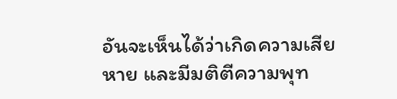อันจะเห็นได้ว่าเกิดความเสียหาย และมีมติตีความพุท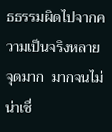ธธรรมผิดไปจากความเป็นจริงหลายจุดมาก  มากจนไม่น่าเชื่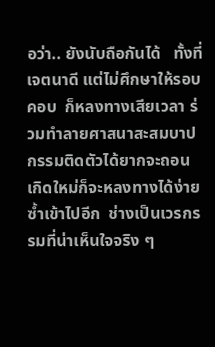อว่า.. ยังนับถือกันได้   ทั้งที่เจตนาดี แต่ไม่ศึกษาให้รอบคอบ  ก็หลงทางเสียเวลา ร่วมทำลายศาสนาสะสมบาปกรรมติดตัวได้ยากจะถอน  เกิดใหม่ก็จะหลงทางได้ง่ายซ้ำเข้าไปอีก  ช่างเป็นเวรกรรมที่น่าเห็นใจจริง ๆ